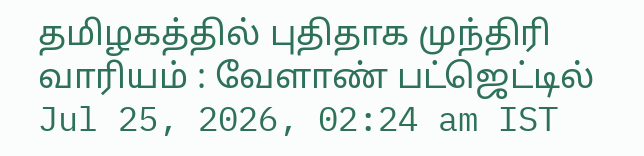தமிழகத்தில் புதிதாக முந்திரி வாரியம் : வேளாண் பட்ஜெட்டில்
Jul 25, 2026, 02:24 am IST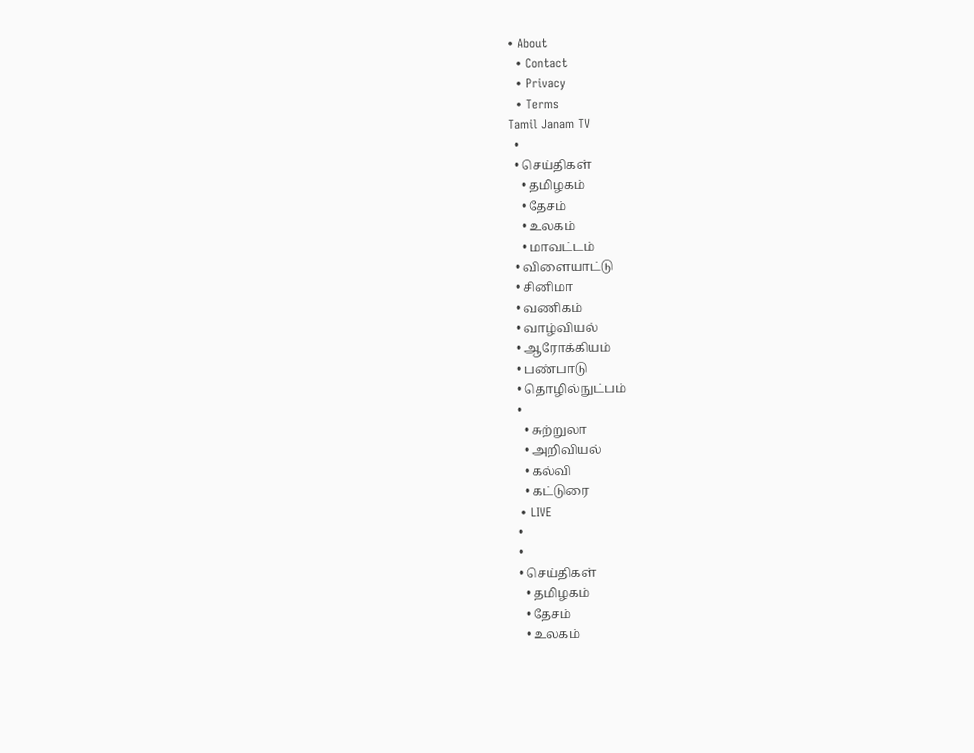• About
  • Contact
  • Privacy
  • Terms
Tamil Janam TV
  •
  • செய்திகள்
    • தமிழகம்
    • தேசம்
    • உலகம்
    • மாவட்டம்
  • விளையாட்டு
  • சினிமா
  • வணிகம்
  • வாழ்வியல்
  • ஆரோக்கியம்
  • பண்பாடு
  • தொழில்நுட்பம்
  •
    • சுற்றுலா
    • அறிவியல்
    • கல்வி
    • கட்டுரை
  • LIVE
  •
  •
  • செய்திகள்
    • தமிழகம்
    • தேசம்
    • உலகம்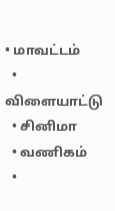• மாவட்டம்
  • விளையாட்டு
  • சினிமா
  • வணிகம்
  •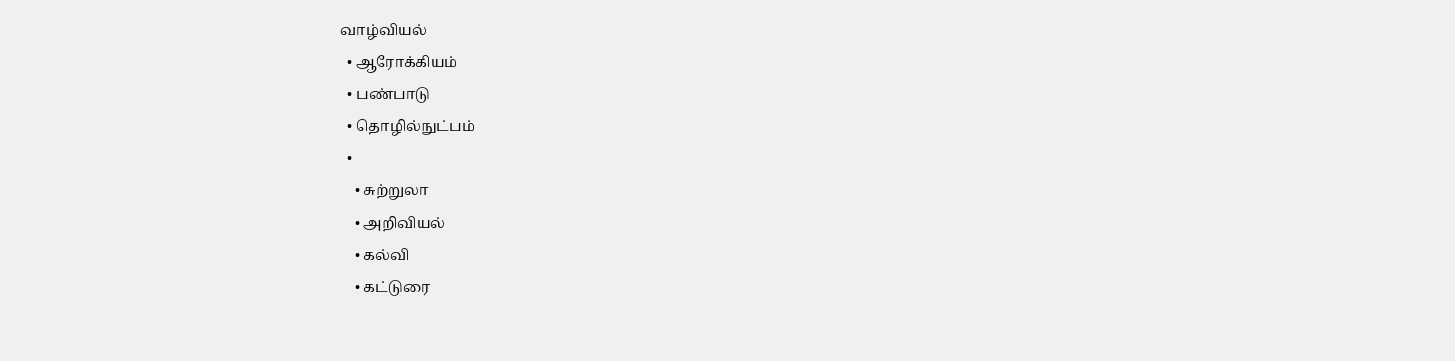வாழ்வியல்
  • ஆரோக்கியம்
  • பண்பாடு
  • தொழில்நுட்பம்
  •
    • சுற்றுலா
    • அறிவியல்
    • கல்வி
    • கட்டுரை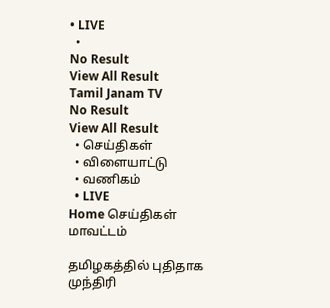• LIVE
  •
No Result
View All Result
Tamil Janam TV
No Result
View All Result
  • செய்திகள்
  • விளையாட்டு
  • வணிகம்
  • LIVE
Home செய்திகள் மாவட்டம்

தமிழகத்தில் புதிதாக முந்திரி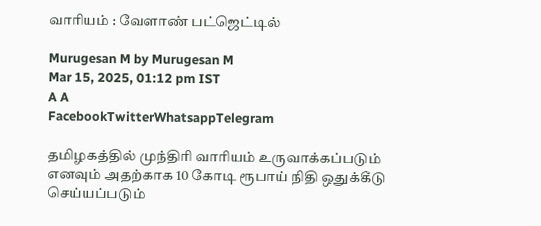வாரியம் : வேளாண் பட்ஜெட்டில்

Murugesan M by Murugesan M
Mar 15, 2025, 01:12 pm IST
A A
FacebookTwitterWhatsappTelegram

தமிழகத்தில் முந்திரி வாரியம் உருவாக்கப்படும் எனவும் அதற்காக 10 கோடி ரூபாய் நிதி ஒதுக்கீடு செய்யப்படும்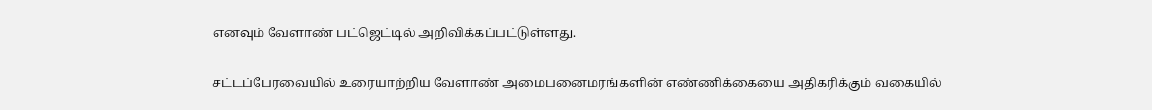எனவும் வேளாண் பட்ஜெட்டில் அறிவிக்கப்பட்டுள்ளது.

சட்டப்பேரவையில் உரையாற்றிய வேளாண் அமைபனைமரங்களின் எண்ணிக்கையை அதிகரிக்கும் வகையில்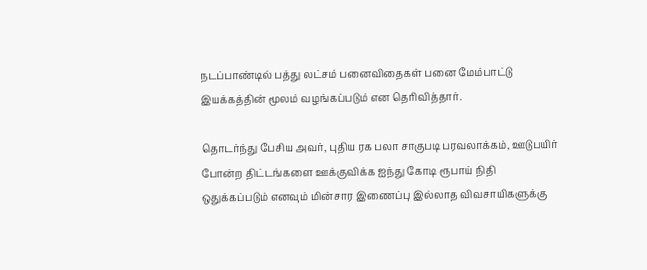நடப்பாண்டில் பத்து லட்சம் பனைவிதைகள் பனை மேம்பாட்டு இயக்கத்தின் மூலம் வழங்கப்படும் என தெரிவித்தார்.

தொடர்ந்து பேசிய அவர், புதிய ரக பலா சாகுபடி பரவலாக்கம், ஊடுபயிர் போன்ற திட்டங்களை ஊக்குவிக்க ஐந்து கோடி ரூபாய் நிதி ஒதுக்கப்படும் எனவும் மின்சார இணைப்பு இல்லாத விவசாயிகளுக்கு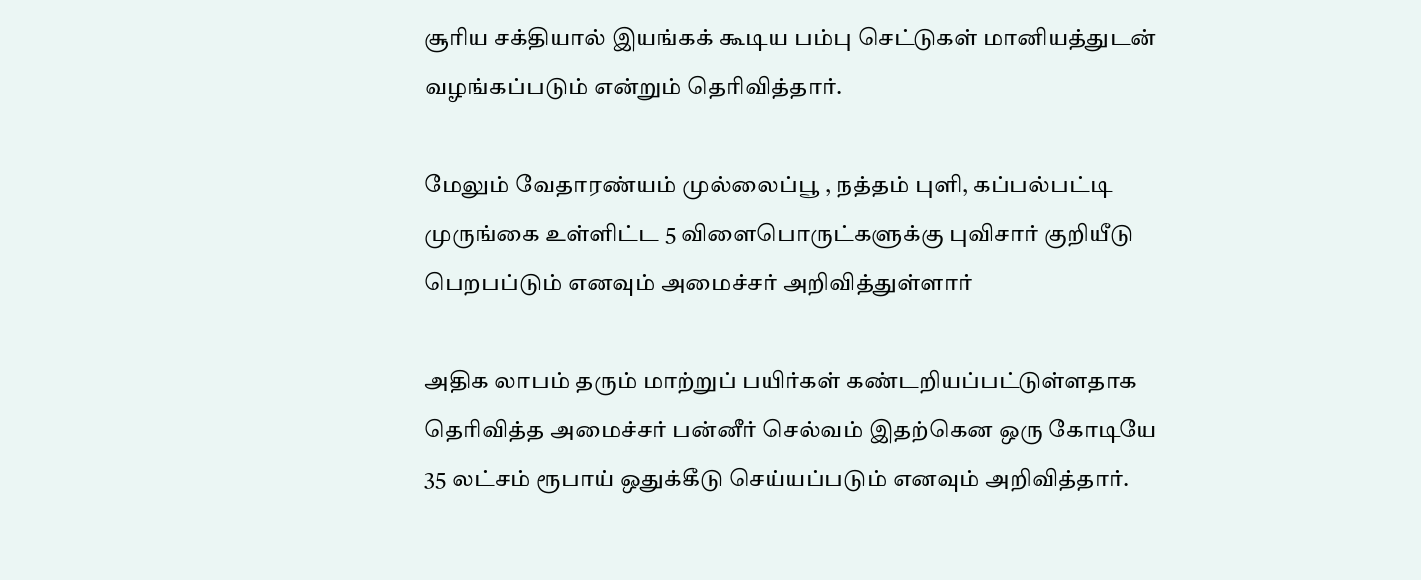சூரிய சக்தியால் இயங்கக் கூடிய பம்பு செட்டுகள் மானியத்துடன் வழங்கப்படும் என்றும் தெரிவித்தார்.

மேலும் வேதாரண்யம் முல்லைப்பூ , நத்தம் புளி, கப்பல்பட்டி முருங்கை உள்ளிட்ட 5 விளைபொருட்களுக்கு புவிசார் குறியீடு பெறபப்டும் எனவும் அமைச்சர் அறிவித்துள்ளார்

அதிக லாபம் தரும் மாற்றுப் பயிர்கள் கண்டறியப்பட்டுள்ளதாக தெரிவித்த அமைச்சர் பன்னீர் செல்வம் இதற்கென ஒரு கோடியே 35 லட்சம் ரூபாய் ஒதுக்கீடு செய்யப்படும் எனவும் அறிவித்தார்.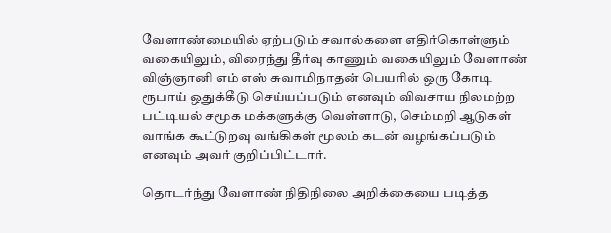வேளாண்மையில் ஏற்படும் சவால்களை எதிர்கொள்ளும் வகையிலும், விரைந்து தீர்வு காணும் வகையிலும் வேளாண் விஞ்ஞானி எம் எஸ் சுவாமிநாதன் பெயரில் ஒரு கோடி ரூபாய் ஒதுக்கீடு செய்யப்படும் எனவும் விவசாய நிலமற்ற பட்டியல் சமூக மக்களுக்கு வெள்ளாடு, செம்மறி ஆடுகள் வாங்க கூட்டுறவு வங்கிகள் மூலம் கடன் வழங்கப்படும் எனவும் அவர் குறிப்பிட்டார்.

தொடர்ந்து வேளாண் நிதிநிலை அறிக்கையை படித்த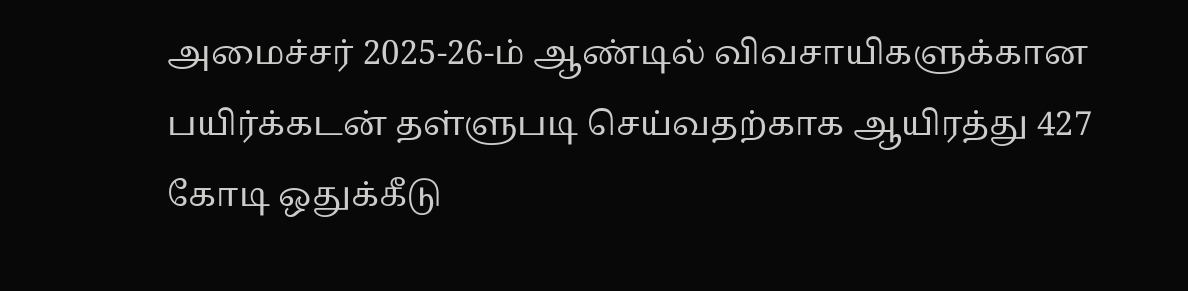அமைச்சர் 2025-26-ம் ஆண்டில் விவசாயிகளுக்கான பயிர்க்கடன் தள்ளுபடி செய்வதற்காக ஆயிரத்து 427 கோடி ஒதுக்கீடு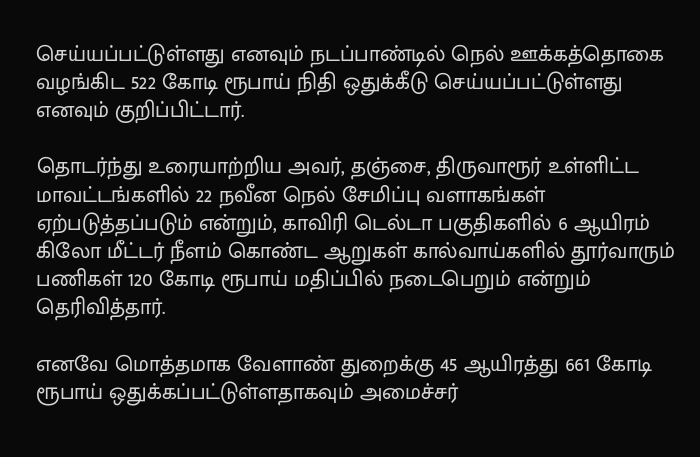செய்யப்பட்டுள்ளது எனவும் நடப்பாண்டில் நெல் ஊக்கத்தொகை வழங்கிட 522 கோடி ரூபாய் நிதி ஒதுக்கீடு செய்யப்பட்டுள்ளது எனவும் குறிப்பிட்டார்.

தொடர்ந்து உரையாற்றிய அவர், தஞ்சை, திருவாரூர் உள்ளிட்ட மாவட்டங்களில் 22 நவீன நெல் சேமிப்பு வளாகங்கள் ஏற்படுத்தப்படும் என்றும், காவிரி டெல்டா பகுதிகளில் 6 ஆயிரம் கிலோ மீட்டர் நீளம் கொண்ட ஆறுகள் கால்வாய்களில் தூர்வாரும் பணிகள் 120 கோடி ரூபாய் மதிப்பில் நடைபெறும் என்றும் தெரிவித்தார்.

எனவே மொத்தமாக வேளாண் துறைக்கு 45 ஆயிரத்து 661 கோடி ரூபாய் ஒதுக்கப்பட்டுள்ளதாகவும் அமைச்சர்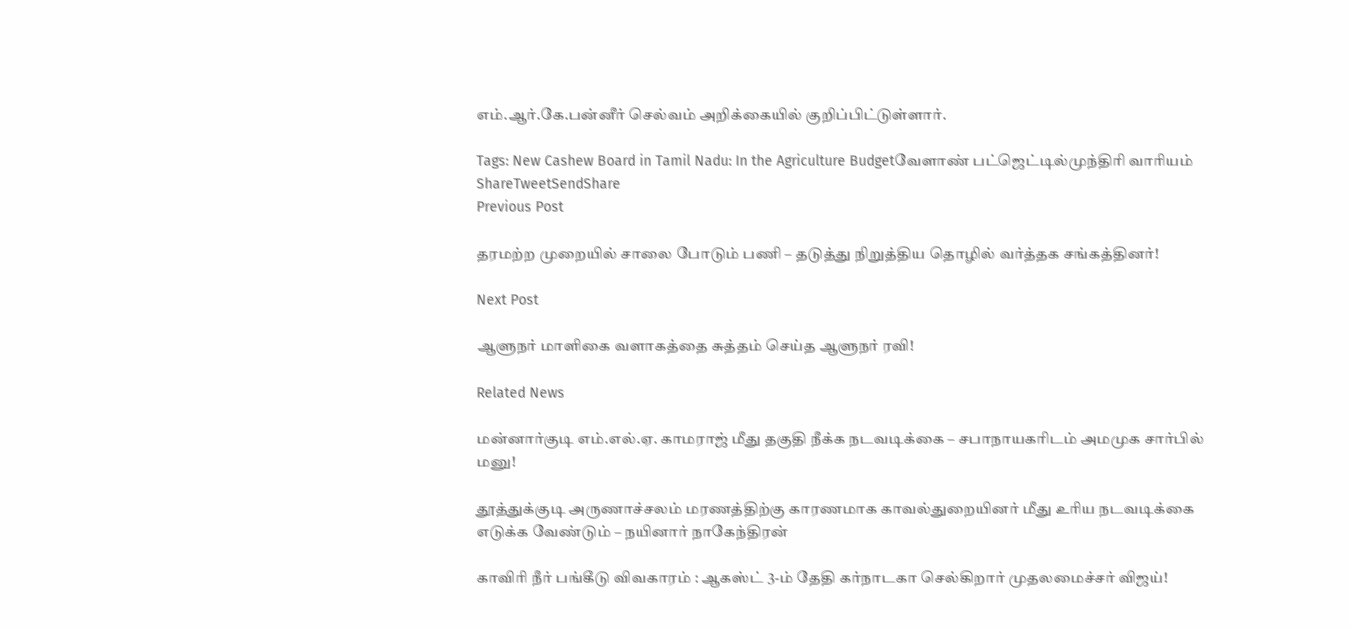எம்.ஆர்.கே.பன்னீர் செல்வம் அறிக்கையில் குறிப்பிட்டுள்ளார்.

Tags: New Cashew Board in Tamil Nadu: In the Agriculture Budgetவேளாண் பட்ஜெட்டில்முந்திரி வாரியம்
ShareTweetSendShare
Previous Post

தரமற்ற முறையில் சாலை போடும் பணி – தடுத்து நிறுத்திய தொழில் வர்த்தக சங்கத்தினர்!

Next Post

ஆளுநர் மாளிகை வளாகத்தை சுத்தம் செய்த ஆளுநர் ரவி!

Related News

மன்னார்குடி எம்.எல்.ஏ. காமராஜ் மீது தகுதி நீக்க நடவடிக்கை – சபாநாயகரிடம் அமமுக சார்பில் மனு!

தூத்துக்குடி அருணாச்சலம் மரணத்திற்கு காரணமாக காவல்துறையினர் மீது உரிய நடவடிக்கை எடுக்க வேண்டும் – நயினார் நாகேந்திரன்

காவிரி நீர் பங்கீடு விவகாரம் : ஆகஸ்ட் 3-ம் தேதி கர்நாடகா செல்கிறார் முதலமைச்சர் விஜய்!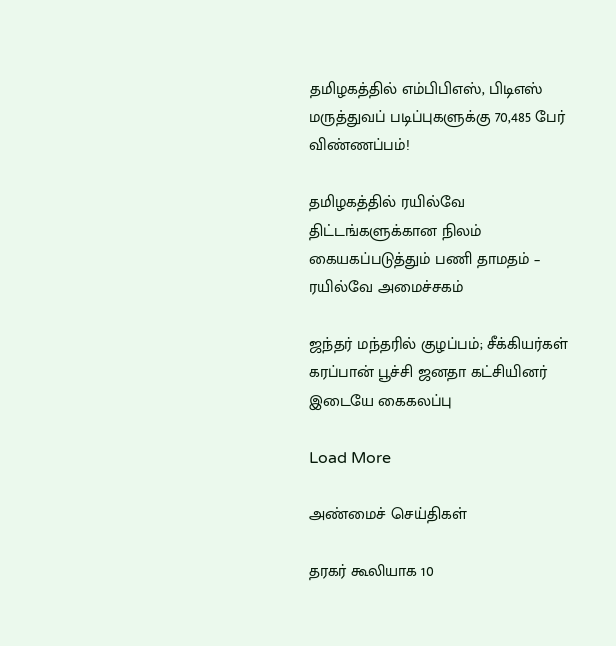தமிழகத்தில் எம்பிபிஎஸ், பிடிஎஸ் மருத்துவப் படிப்புகளுக்கு 70,485 பேர் விண்ணப்பம்!

தமிழகத்தில் ரயில்வே திட்டங்களுக்கான நிலம் கையகப்படுத்தும் பணி தாமதம் – ரயில்வே அமைச்சகம்

ஜந்தர் மந்தரில் குழப்பம்; சீக்கியர்கள் கரப்பான் பூச்சி ஜனதா கட்சியினர் இடையே கைகலப்பு

Load More

அண்மைச் செய்திகள்

தரகர் கூலியாக 10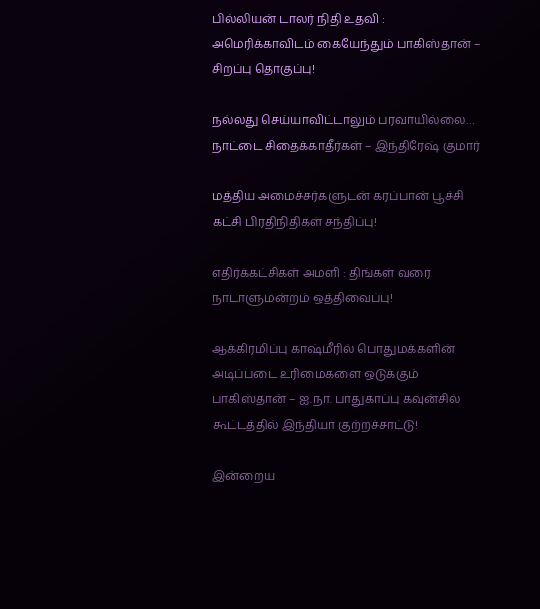பில்லியன் டாலர் நிதி உதவி : அமெரிக்காவிடம் கையேந்தும் பாகிஸ்தான் – சிறப்பு தொகுப்பு!

நல்லது செய்யாவிட்டாலும் பரவாயில்லை… நாட்டை சிதைக்காதீர்கள் – இந்திரேஷ் குமார்

மத்திய அமைச்சர்களுடன் கரப்பான் பூச்சி கட்சி பிரதிநிதிகள் சந்திப்பு!

எதிர்க்கட்சிகள் அமளி : திங்கள் வரை நாடாளுமன்றம் ஒத்திவைப்பு!

ஆக்கிரமிப்பு காஷ்மீரில் பொதுமக்களின் அடிப்படை உரிமைகளை ஒடுக்கும் பாகிஸ்தான் – ஐ.நா. பாதுகாப்பு கவுன்சில் கூட்டத்தில் இந்தியா குற்றச்சாட்டு!

இன்றைய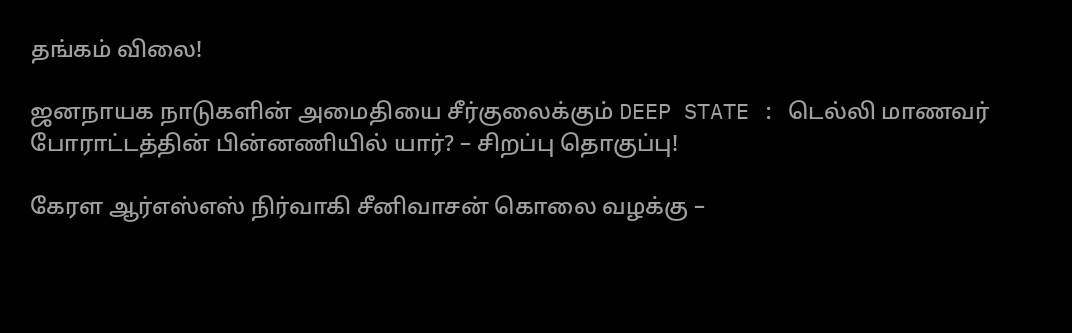தங்கம் விலை!

ஜனநாயக நாடுகளின் அமைதியை சீர்குலைக்கும் DEEP STATE : டெல்லி மாணவர் போராட்டத்தின் பின்னணியில் யார்? – சிறப்பு தொகுப்பு!

கேரள ஆர்எஸ்எஸ் நிர்வாகி சீனிவாசன் கொலை வழக்கு –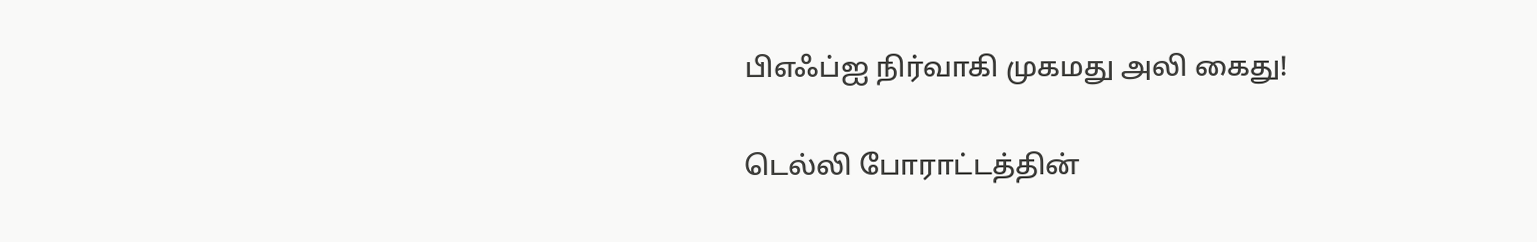பிஎஃப்ஐ நிர்வாகி முகமது அலி கைது!

டெல்லி போராட்டத்தின்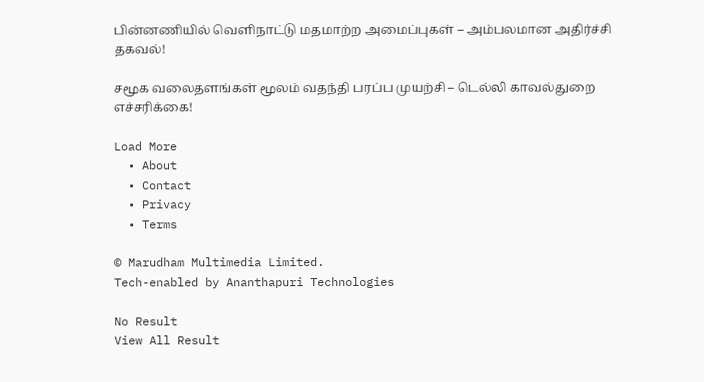பின்னணியில் வெளிநாட்டு மதமாற்ற அமைப்புகள் – அம்பலமான அதிர்ச்சி தகவல்!

சமூக வலைதளங்கள் மூலம் வதந்தி பரப்ப முயற்சி – டெல்லி காவல்துறை எச்சரிக்கை!

Load More
  • About
  • Contact
  • Privacy
  • Terms

© Marudham Multimedia Limited.
Tech-enabled by Ananthapuri Technologies

No Result
View All Result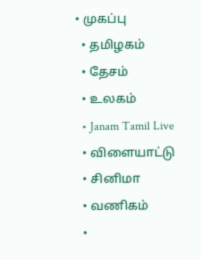• முகப்பு
  • தமிழகம்
  • தேசம்
  • உலகம்
  • Janam Tamil Live
  • விளையாட்டு
  • சினிமா
  • வணிகம்
  •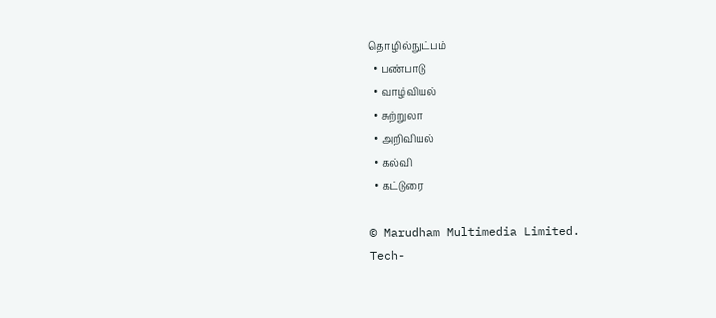தொழில்நுட்பம்
  • பண்பாடு
  • வாழ்வியல்
  • சுற்றுலா
  • அறிவியல்
  • கல்வி
  • கட்டுரை

© Marudham Multimedia Limited.
Tech-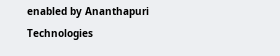enabled by Ananthapuri Technologies